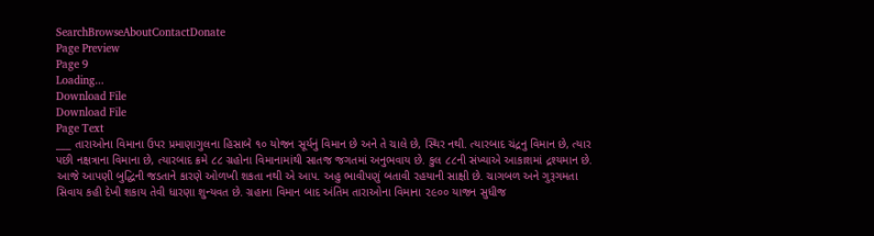SearchBrowseAboutContactDonate
Page Preview
Page 9
Loading...
Download File
Download File
Page Text
___ તારાઓના વિમાના ઉપર પ્રમાણાગુલના હિસાબે ૧૦ યોજન સૂર્યનું વિમાન છે અને તે ચાલે છે, સ્થિર નથી. ત્યારબાદ ચંદ્રનુ વિમાન છે, ત્યાર પછી નક્ષત્રાના વિમાના છે, ત્યારબાદ ક્રમે ૮૮ ગ્રહોના વિમાનામાંથી સાતજ જગતમાં અનુભવાય છે. કુલ ૮૮ની સંખ્યાએ આકાશમાં દ્રશ્યમાન છે. આજે આપણી બુદ્ધિની જડતાને કારણે ઓળખી શકતા નથી એ આપ. અહુ ભાવીપણું બતાવી રહયાની સાક્ષી છે. ચાગબળ અને ગુરૂગમતા સિવાય કહી દેખી શકાય તેવી ધારણા શુન્યવત છે. ગ્રહાના વિમાન બાદ અંતિમ તારાઓના વિમાના ૨૯૦૦ યાજન સુધીજ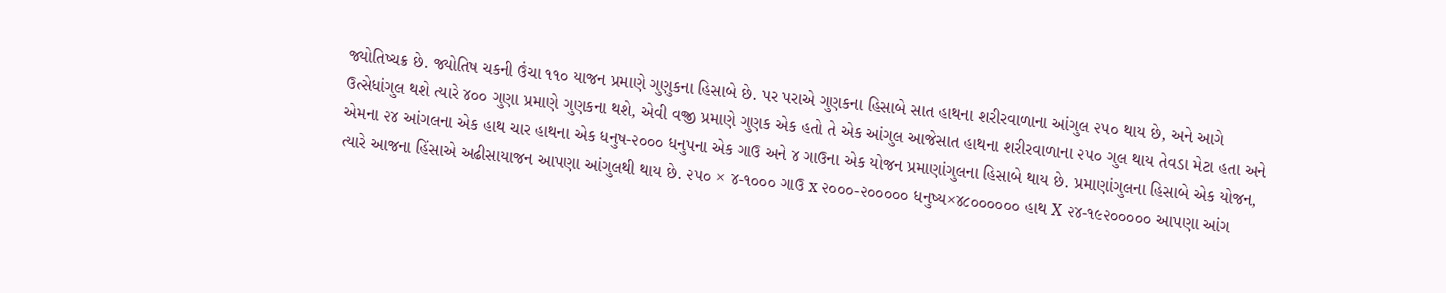જ્યોતિષ્ચક્ર છે. જ્યોતિષ ચકની ઉંચા ૧૧૦ યાજન પ્રમાણે ગુણુકના હિસાબે છે. પર પરાએ ગુણકના હિસાબે સાત હાથના શરીરવાળાના આંગુલ ૨૫૦ થાય છે, અને આગે ઉત્સેધાંગુલ થશે ત્યારે ૪૦૦ ગુણા પ્રમાણે ગુણકના થશે, એવી વજ્રી પ્રમાણે ગુણક એક હતો તે એક આંગુલ આજેસાત હાથના શરીરવાળાના ૨૫૦ ગુલ થાય તેવડા મેટા હતા અને એમના ૨૪ આંગલના એક હાથ ચાર હાથના એક ધનુષ-૨૦૦૦ ધનુપના એક ગાઉ અને ૪ ગાઉના એક યોજન પ્રમાણાંગુલના હિસાબે થાય છે. પ્રમાણાંગુલના હિસાબે એક યોજન, ત્યારે આજના હિંસાએ અઢીસાયાજન આપણા આંગુલથી થાય છે. ૨૫૦ × ૪-૧૦૦૦ ગાઉ x ૨૦૦૦-૨૦૦૦૦૦ ધનુષ્ય×૪૮૦૦૦૦૦૦ હાથ X ૨૪-૧૯૨૦૦૦૦૦ આપણા આંગ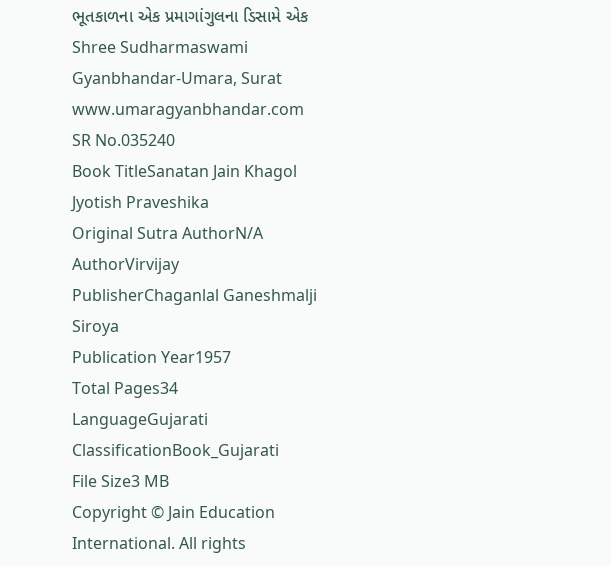ભૂતકાળના એક પ્રમાગાંગુલના ડિસામે એક Shree Sudharmaswami Gyanbhandar-Umara, Surat www.umaragyanbhandar.com
SR No.035240
Book TitleSanatan Jain Khagol Jyotish Praveshika
Original Sutra AuthorN/A
AuthorVirvijay
PublisherChaganlal Ganeshmalji Siroya
Publication Year1957
Total Pages34
LanguageGujarati
ClassificationBook_Gujarati
File Size3 MB
Copyright © Jain Education International. All rights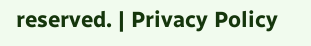reserved. | Privacy Policy